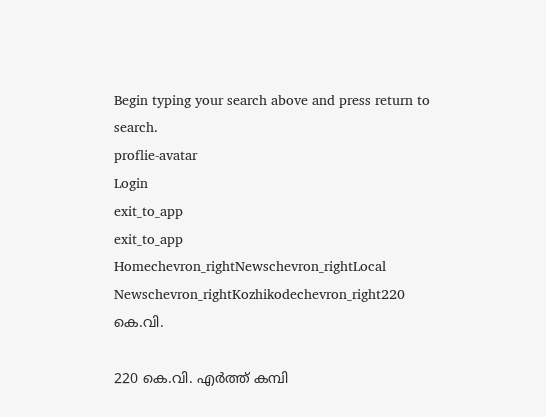Begin typing your search above and press return to search.
proflie-avatar
Login
exit_to_app
exit_to_app
Homechevron_rightNewschevron_rightLocal Newschevron_rightKozhikodechevron_right220 കെ.വി.

220 കെ.വി. എർത്ത് കമ്പി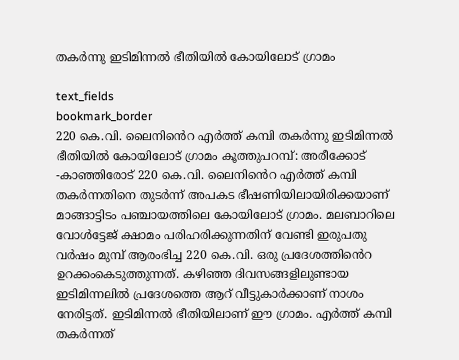തകർന്നു ഇടിമിന്നൽ ഭീതിയിൽ കോയിലോട് ഗ്രാമം

text_fields
bookmark_border
220 കെ.വി. ലൈനിൻെറ എർത്ത് കമ്പി തകർന്നു ഇടിമിന്നൽ ഭീതിയിൽ കോയിലോട് ഗ്രാമം കൂത്തുപറമ്പ്: അരീക്കോട് -കാഞ്ഞിരോട് 220 കെ.വി. ലൈനിൻെറ എർത്ത് കമ്പി തകർന്നതിനെ തുടർന്ന് അപകട ഭീഷണിയിലായിരിക്കയാണ് മാങ്ങാട്ടിടം പഞ്ചായത്തിലെ കോയിലോട് ഗ്രാമം. മലബാറിലെ വോൾട്ടേജ് ക്ഷാമം പരിഹരിക്കുന്നതിന് വേണ്ടി ഇരുപതു വർഷം മുമ്പ് ആരംഭിച്ച 220 കെ.വി. ഒരു പ്രദേശത്തിൻെറ ഉറക്കംകെടുത്തുന്നത്. കഴിഞ്ഞ ദിവസങ്ങളിലുണ്ടായ ഇടിമിന്നലിൽ പ്രദേശത്തെ ആറ് വീട്ടുകാർക്കാണ് നാശം നേരിട്ടത്. ഇടിമിന്നൽ ഭീതിയിലാണ് ഈ ഗ്രാമം. എർത്ത് കമ്പി തകർന്നത്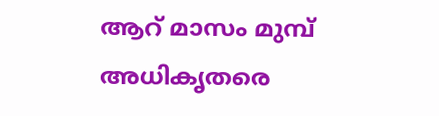ആറ് മാസം മുമ്പ് അധികൃതരെ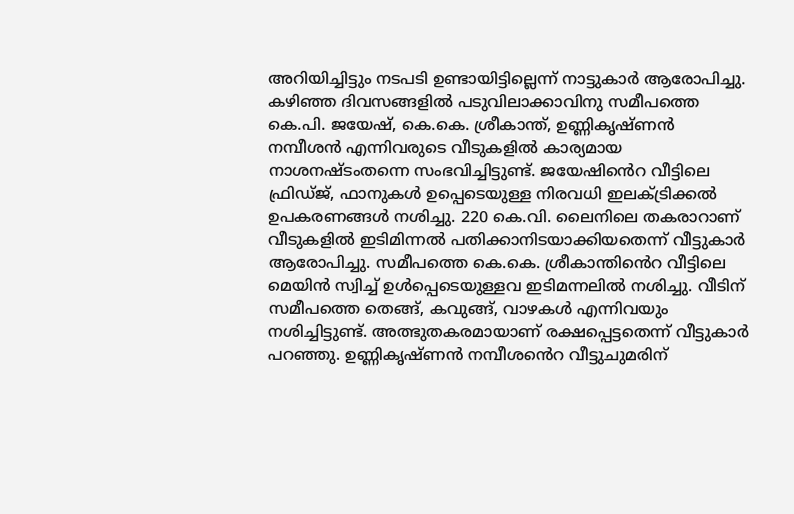അറിയിച്ചിട്ടും നടപടി ഉണ്ടായിട്ടില്ലെന്ന് നാട്ടുകാർ ആരോപിച്ചു. കഴിഞ്ഞ ദിവസങ്ങളിൽ പടുവിലാക്കാവിനു സമീപത്തെ കെ.പി. ജയേഷ്, കെ.കെ. ശ്രീകാന്ത്, ഉണ്ണികൃഷ്ണൻ നമ്പീശൻ എന്നിവരുടെ വീടുകളിൽ കാര്യമായ നാശനഷ്ടംതന്നെ സംഭവിച്ചിട്ടുണ്ട്. ജയേഷിൻെറ വീട്ടിലെ ഫ്രിഡ്ജ്, ഫാനുകൾ ഉപ്പെടെയുള്ള നിരവധി ഇലക്ട്രിക്കൽ ഉപകരണങ്ങൾ നശിച്ചു. 220 കെ.വി. ലൈനിലെ തകരാറാണ് വീടുകളിൽ ഇടിമിന്നൽ പതിക്കാനിടയാക്കിയതെന്ന് വീട്ടുകാർ ആരോപിച്ചു. സമീപത്തെ കെ.കെ. ശ്രീകാന്തിൻെറ വീട്ടിലെ മെയിൻ സ്വിച്ച് ഉൾപ്പെടെയുള്ളവ ഇടിമന്നലിൽ നശിച്ചു. വീടിന് സമീപത്തെ തെങ്ങ്, കവുങ്ങ്, വാഴകൾ എന്നിവയും നശിച്ചിട്ടുണ്ട്. അത്ഭുതകരമായാണ് രക്ഷപ്പെട്ടതെന്ന് വീട്ടുകാർ പറഞ്ഞു. ഉണ്ണികൃഷ്ണൻ നമ്പീശൻെറ വീട്ടുചുമരിന്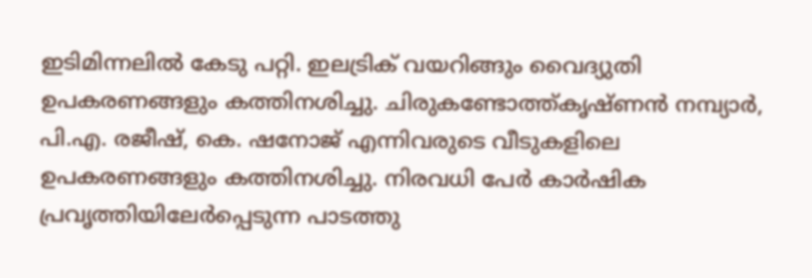ഇടിമിന്നലിൽ കേടു പറ്റി. ഇലട്രിക് വയറിങ്ങും വൈദ്യുതി ഉപകരണങ്ങളും കത്തിനശിച്ചു. ചിരുകണ്ടോത്ത്കൃഷ്ണൻ നമ്പ്യാർ, പി.എ. രജീഷ്, കെ. ഷനോജ് എന്നിവരുടെ വീടുകളിലെ ഉപകരണങ്ങളും കത്തിനശിച്ചു. നിരവധി പേർ കാർഷിക പ്രവൃത്തിയിലേർപ്പെടുന്ന പാടത്തു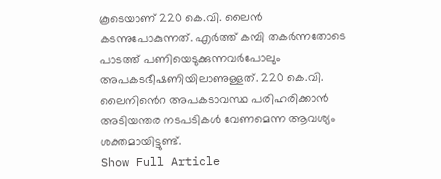കൂടെയാണ് 220 കെ.വി. ലൈൻ കടന്നുപോകുന്നത്. എർത്ത് കമ്പി തകർന്നതോടെ പാടത്ത് പണിയെടുക്കുന്നവർപോലും അപകടഭീഷണിയിലാണുള്ളത്. 220 കെ.വി. ലൈനിൻെറ അപകടാവസ്ഥ പരിഹരിക്കാൻ അടിയന്തര നടപടികൾ വേണമെന്ന ആവശ്യം ശക്തമായിട്ടുണ്ട്.
Show Full Article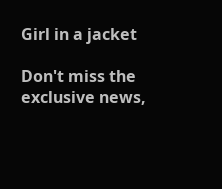Girl in a jacket

Don't miss the exclusive news,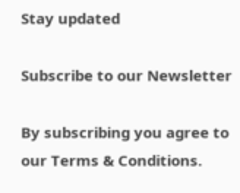Stay updated

Subscribe to our Newsletter

By subscribing you agree to our Terms & Conditions.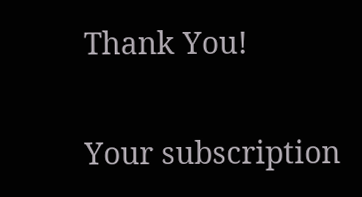Thank You!

Your subscription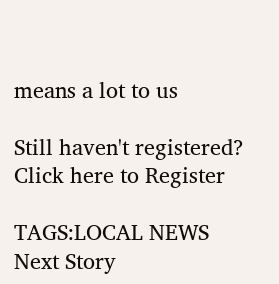means a lot to us

Still haven't registered? Click here to Register

TAGS:LOCAL NEWS
Next Story